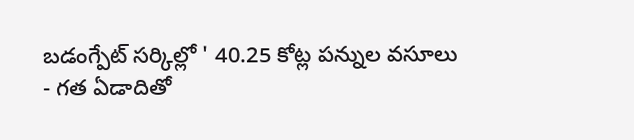బడంగ్పేట్ సర్కిల్లో ' 40.25 కోట్ల పన్నుల వసూలు
- గత ఏడాదితో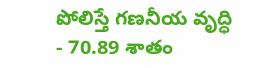పోలిస్తే గణనీయ వృద్ధి
- 70.89 శాతం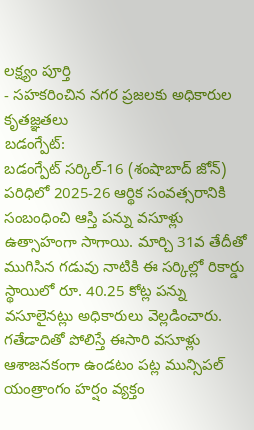లక్ష్యం పూర్తి
- సహకరించిన నగర ప్రజలకు అధికారుల కృతజ్ఞతలు
బడంగ్పేట్:
బడంగ్పేట్ సర్కిల్-16 (శంషాబాద్ జోన్) పరిధిలో 2025-26 ఆర్థిక సంవత్సరానికి సంబంధించి ఆస్తి పన్ను వసూళ్లు ఉత్సాహంగా సాగాయి. మార్చి 31వ తేదీతో ముగిసిన గడువు నాటికి ఈ సర్కిల్లో రికార్డు స్థాయిలో రూ. 40.25 కోట్ల పన్ను వసూలైనట్లు అధికారులు వెల్లడించారు. గతేడాదితో పోలిస్తే ఈసారి వసూళ్లు ఆశాజనకంగా ఉండటం పట్ల మున్సిపల్ యంత్రాంగం హర్షం వ్యక్తం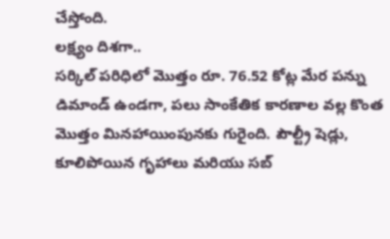చేస్తోంది.
లక్ష్యం దిశగా..
సర్కిల్ పరిధిలో మొత్తం రూ. 76.52 కోట్ల మేర పన్ను డిమాండ్ ఉండగా, పలు సాంకేతిక కారణాల వల్ల కొంత మొత్తం మినహాయింపునకు గురైంది. పౌల్ట్రీ షెడ్లు, కూలిపోయిన గృహాలు మరియు సబ్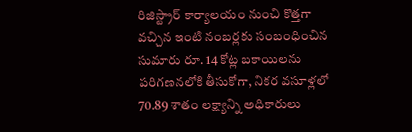రిజిస్ట్రార్ కార్యాలయం నుంచి కొత్తగా వచ్చిన ఇంటి నంబర్లకు సంబంధించిన సుమారు రూ. 14 కోట్ల బకాయిలను పరిగణనలోకి తీసుకోగా, నికర వసూళ్లలో 70.89 శాతం లక్ష్యాన్ని అధికారులు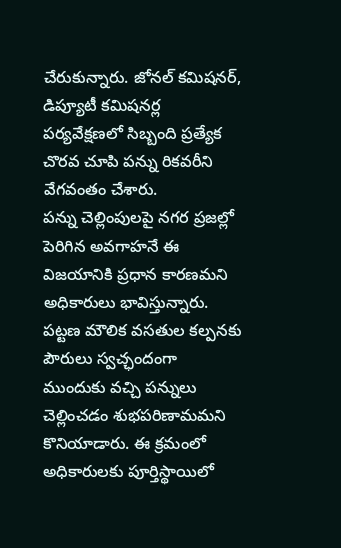చేరుకున్నారు. జోనల్ కమిషనర్, డిప్యూటీ కమిషనర్ల పర్యవేక్షణలో సిబ్బంది ప్రత్యేక చొరవ చూపి పన్ను రికవరీని వేగవంతం చేశారు.
పన్ను చెల్లింపులపై నగర ప్రజల్లో పెరిగిన అవగాహనే ఈ విజయానికి ప్రధాన కారణమని అధికారులు భావిస్తున్నారు. పట్టణ మౌలిక వసతుల కల్పనకు పౌరులు స్వచ్ఛందంగా ముందుకు వచ్చి పన్నులు చెల్లించడం శుభపరిణామమని కొనియాడారు. ఈ క్రమంలో అధికారులకు పూర్తిస్థాయిలో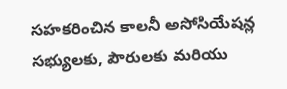సహకరించిన కాలనీ అసోసియేషన్ల సభ్యులకు, పౌరులకు మరియు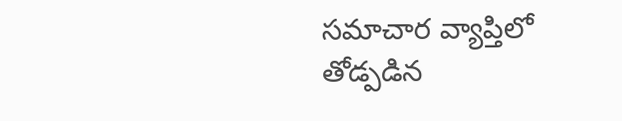సమాచార వ్యాప్తిలో తోడ్పడిన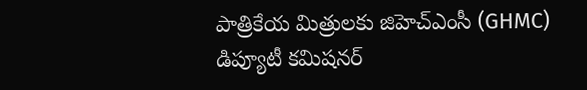పాత్రికేయ మిత్రులకు జిహెచ్ఎంసీ (GHMC) డిప్యూటీ కమిషనర్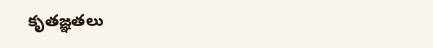కృతజ్ఞతలు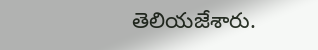తెలియజేశారు.